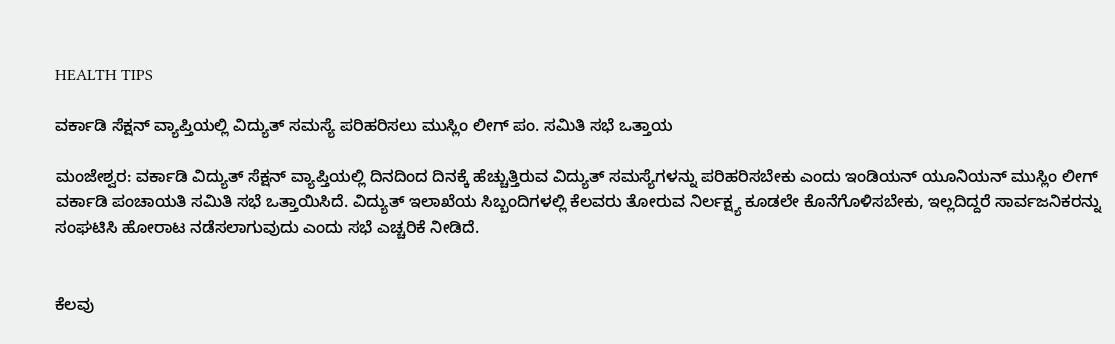HEALTH TIPS

ವರ್ಕಾಡಿ ಸೆಕ್ಷನ್ ವ್ಯಾಪ್ತಿಯಲ್ಲಿ ವಿದ್ಯುತ್ ಸಮಸ್ಯೆ ಪರಿಹರಿಸಲು ಮುಸ್ಲಿಂ ಲೀಗ್ ಪಂ. ಸಮಿತಿ ಸಭೆ ಒತ್ತಾಯ

ಮಂಜೇಶ್ವರ: ವರ್ಕಾಡಿ ವಿದ್ಯುತ್ ಸೆಕ್ಷನ್ ವ್ಯಾಪ್ತಿಯಲ್ಲಿ ದಿನದಿಂದ ದಿನಕ್ಕೆ ಹೆಚ್ಚುತ್ತಿರುವ ವಿದ್ಯುತ್ ಸಮಸ್ಯೆಗಳನ್ನು ಪರಿಹರಿಸಬೇಕು ಎಂದು ಇಂಡಿಯನ್ ಯೂನಿಯನ್ ಮುಸ್ಲಿಂ ಲೀಗ್ ವರ್ಕಾಡಿ ಪಂಚಾಯತಿ ಸಮಿತಿ ಸಭೆ ಒತ್ತಾಯಿಸಿದೆ. ವಿದ್ಯುತ್ ಇಲಾಖೆಯ ಸಿಬ್ಬಂದಿಗಳಲ್ಲಿ ಕೆಲವರು ತೋರುವ ನಿರ್ಲಕ್ಷ್ಯ ಕೂಡಲೇ ಕೊನೆಗೊಳಿಸಬೇಕು, ಇಲ್ಲದಿದ್ದರೆ ಸಾರ್ವಜನಿಕರನ್ನು ಸಂಘಟಿಸಿ ಹೋರಾಟ ನಡೆಸಲಾಗುವುದು ಎಂದು ಸಭೆ ಎಚ್ಚರಿಕೆ ನೀಡಿದೆ.


ಕೆಲವು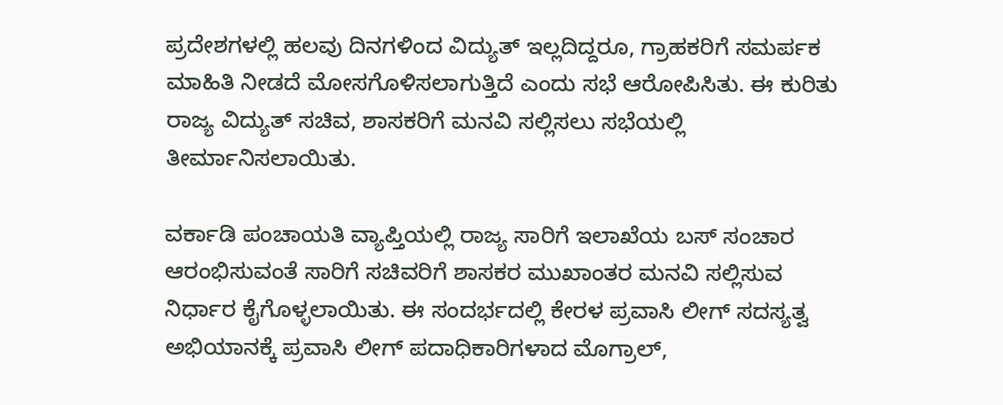ಪ್ರದೇಶಗಳಲ್ಲಿ ಹಲವು ದಿನಗಳಿಂದ ವಿದ್ಯುತ್ ಇಲ್ಲದಿದ್ದರೂ, ಗ್ರಾಹಕರಿಗೆ ಸಮರ್ಪಕ ಮಾಹಿತಿ ನೀಡದೆ ಮೋಸಗೊಳಿಸಲಾಗುತ್ತಿದೆ ಎಂದು ಸಭೆ ಆರೋಪಿಸಿತು. ಈ ಕುರಿತು ರಾಜ್ಯ ವಿದ್ಯುತ್ ಸಚಿವ, ಶಾಸಕರಿಗೆ ಮನವಿ ಸಲ್ಲಿಸಲು ಸಭೆಯಲ್ಲಿ ತೀರ್ಮಾನಿಸಲಾಯಿತು.

ವರ್ಕಾಡಿ ಪಂಚಾಯತಿ ವ್ಯಾಪ್ತಿಯಲ್ಲಿ ರಾಜ್ಯ ಸಾರಿಗೆ ಇಲಾಖೆಯ ಬಸ್ ಸಂಚಾರ ಆರಂಭಿಸುವಂತೆ ಸಾರಿಗೆ ಸಚಿವರಿಗೆ ಶಾಸಕರ ಮುಖಾಂತರ ಮನವಿ ಸಲ್ಲಿಸುವ ನಿರ್ಧಾರ ಕೈಗೊಳ್ಳಲಾಯಿತು. ಈ ಸಂದರ್ಭದಲ್ಲಿ ಕೇರಳ ಪ್ರವಾಸಿ ಲೀಗ್ ಸದಸ್ಯತ್ವ ಅಭಿಯಾನಕ್ಕೆ ಪ್ರವಾಸಿ ಲೀಗ್ ಪದಾಧಿಕಾರಿಗಳಾದ ಮೊಗ್ರಾಲ್,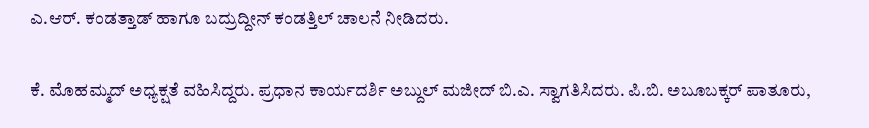ಎ.ಆರ್. ಕಂಡತ್ತಾಡ್ ಹಾಗೂ ಬದ್ರುದ್ದೀನ್ ಕಂಡತ್ತಿಲ್ ಚಾಲನೆ ನೀಡಿದರು.

ಕೆ. ಮೊಹಮ್ಮದ್ ಅಧ್ಯಕ್ಷತೆ ವಹಿಸಿದ್ದರು. ಪ್ರಧಾನ ಕಾರ್ಯದರ್ಶಿ ಅಬ್ದುಲ್ ಮಜೀದ್ ಬಿ.ಎ. ಸ್ವಾಗತಿಸಿದರು. ಪಿ.ಬಿ. ಅಬೂಬಕ್ಕರ್ ಪಾತೂರು,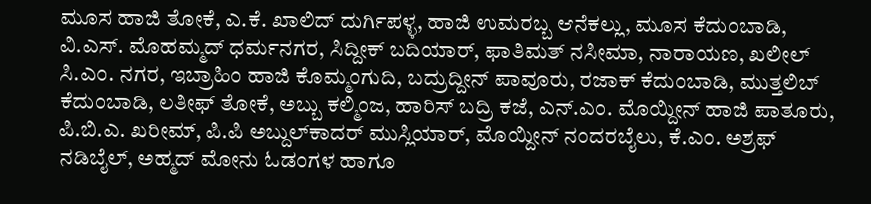ಮೂಸ ಹಾಜಿ ತೋಕೆ, ಎ.ಕೆ. ಖಾಲಿದ್ ದುರ್ಗಿಪಳ್ಳ, ಹಾಜಿ ಉಮರಬ್ಬ ಆನೆಕಲ್ಲು, ಮೂಸ ಕೆದುಂಬಾಡಿ, ವಿ.ಎಸ್. ಮೊಹಮ್ಮದ್ ಧರ್ಮನಗರ, ಸಿದ್ದೀಕ್ ಬದಿಯಾರ್, ಫಾತಿಮತ್ ನಸೀಮಾ, ನಾರಾಯಣ, ಖಲೀಲ್ ಸಿ.ಎಂ. ನಗರ, ಇಬ್ರಾಹಿಂ ಹಾಜಿ ಕೊಮ್ಮಂಗುದಿ, ಬದ್ರುದ್ದೀನ್ ಪಾವೂರು, ರಜಾಕ್ ಕೆದುಂಬಾಡಿ, ಮುತ್ತಲಿಬ್ ಕೆದುಂಬಾಡಿ, ಲತೀಫ್ ತೋಕೆ, ಅಬ್ಬು ಕಲ್ಮಿಂಜ, ಹಾರಿಸ್ ಬದ್ರಿ ಕಜೆ, ಎನ್.ಎಂ. ಮೊಯ್ದೀನ್ ಹಾಜಿ ಪಾತೂರು, ಪಿ.ಬಿ.ಎ. ಖರೀಮ್, ಪಿ.ಪಿ ಅಬ್ದುಲ್‍ಕಾದರ್ ಮುಸ್ಲಿಯಾರ್, ಮೊಯ್ದೀನ್ ನಂದರಬೈಲು, ಕೆ.ಎಂ. ಅಶ್ರಫ್ ನಡಿಬೈಲ್, ಅಹ್ಮದ್ ಮೋನು ಓಡಂಗಳ ಹಾಗೂ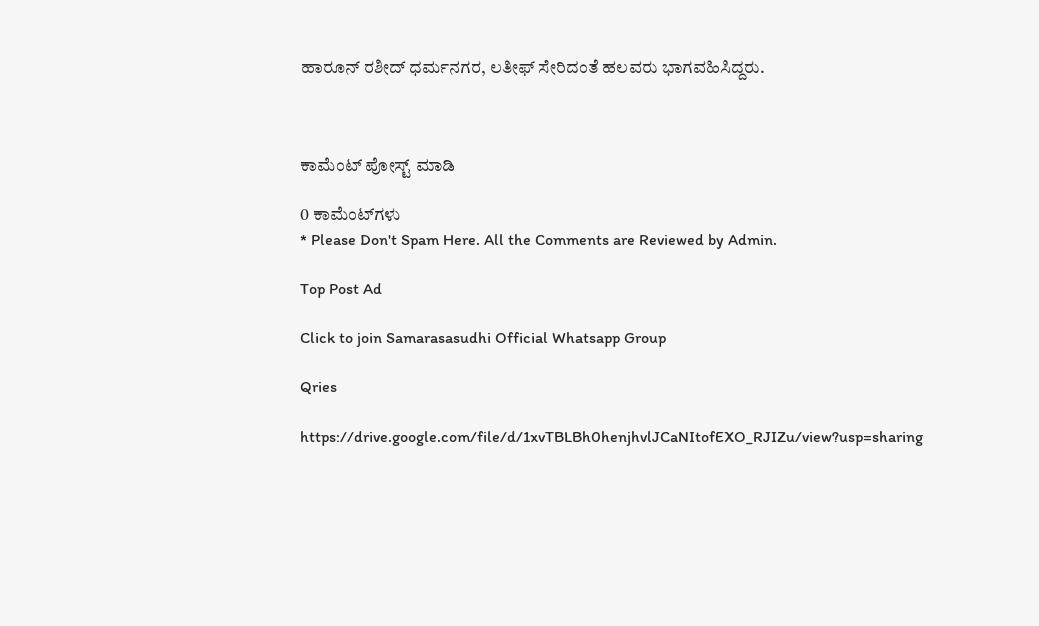ಹಾರೂನ್ ರಶೀದ್ ಧರ್ಮನಗರ, ಲತೀಫ್ ಸೇರಿದಂತೆ ಹಲವರು ಭಾಗವಹಿಸಿದ್ದರು.



ಕಾಮೆಂಟ್‌‌ ಪೋಸ್ಟ್‌ ಮಾಡಿ

0 ಕಾಮೆಂಟ್‌ಗಳು
* Please Don't Spam Here. All the Comments are Reviewed by Admin.

Top Post Ad

Click to join Samarasasudhi Official Whatsapp Group

Qries

https://drive.google.com/file/d/1xvTBLBh0henjhvlJCaNItofEXO_RJIZu/view?usp=sharing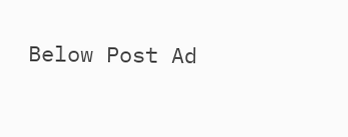Below Post Ad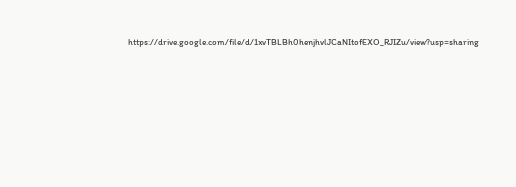https://drive.google.com/file/d/1xvTBLBh0henjhvlJCaNItofEXO_RJIZu/view?usp=sharing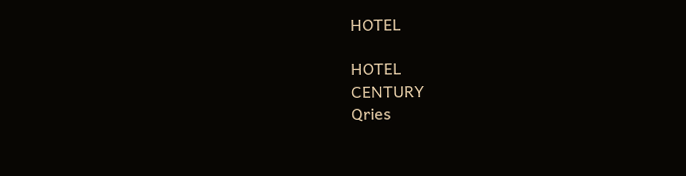HOTEL

HOTEL
CENTURY
Qries